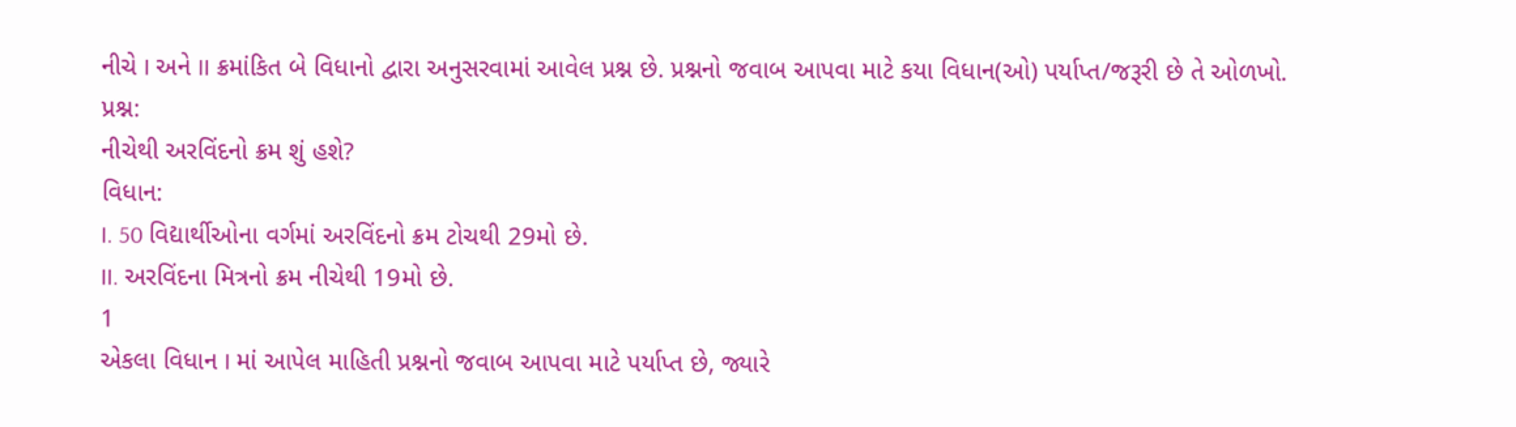નીચે I અને II ક્રમાંકિત બે વિધાનો દ્વારા અનુસરવામાં આવેલ પ્રશ્ન છે. પ્રશ્નનો જવાબ આપવા માટે કયા વિધાન(ઓ) પર્યાપ્ત/જરૂરી છે તે ઓળખો.
પ્રશ્ન:
નીચેથી અરવિંદનો ક્રમ શું હશે?
વિધાન:
I. 50 વિદ્યાર્થીઓના વર્ગમાં અરવિંદનો ક્રમ ટોચથી 29મો છે.
II. અરવિંદના મિત્રનો ક્રમ નીચેથી 19મો છે.
1
એકલા વિધાન I માં આપેલ માહિતી પ્રશ્નનો જવાબ આપવા માટે પર્યાપ્ત છે, જ્યારે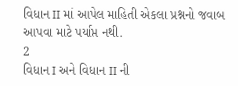વિધાન II માં આપેલ માહિતી એકલા પ્રશ્નનો જવાબ આપવા માટે પર્યાપ્ત નથી.
2
વિધાન I અને વિધાન II ની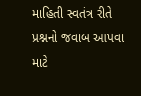માહિતી સ્વતંત્ર રીતે પ્રશ્નનો જવાબ આપવા માટે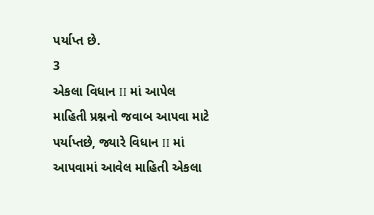પર્યાપ્ત છે.
3
એકલા વિધાન II માં આપેલ માહિતી પ્રશ્નનો જવાબ આપવા માટે પર્યાપ્તછે, જ્યારે વિધાન II માં આપવામાં આવેલ માહિતી એકલા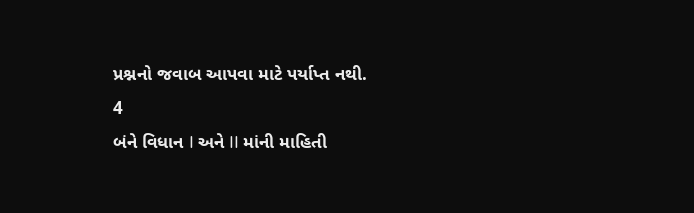પ્રશ્નનો જવાબ આપવા માટે પર્યાપ્ત નથી.
4
બંને વિધાન I અને II માંની માહિતી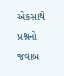એકસાથે પ્રશ્નનો જવાબ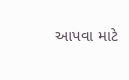આપવા માટે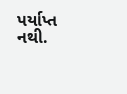પર્યાપ્ત નથી.